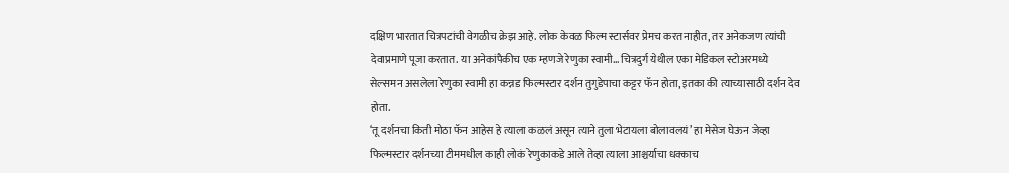दक्षिण भारतात चित्रपटांची वेगळीच क्रेझ आहे. लोक केवळ फिल्म स्टार्सवर प्रेमच करत नाहीत, तर अनेकजण त्यांची देवाप्रमाणे पूजा करतात. या अनेकांपैकीच एक म्हणजे रेणुका स्वामी… चित्रदुर्ग येथील एका मेडिकल स्टोअरमध्ये सेल्समन असलेला रेणुका स्वामी हा कन्नड फिल्मस्टार दर्शन तुगुडेपाचा कट्टर फॅन होता, इतका की त्याच्यासाठी दर्शन देव होता.
‘तू दर्शनचा किती मोठा फॅन आहेस हे त्याला कळलं असून त्याने तुला भेटायला बोलावलयं’ हा मेसेज घेऊन जेव्हा फिल्मस्टार दर्शनच्या टीममधील काही लोकं रेणुकाकडे आले तेव्हा त्याला आश्चर्याचा धक्काच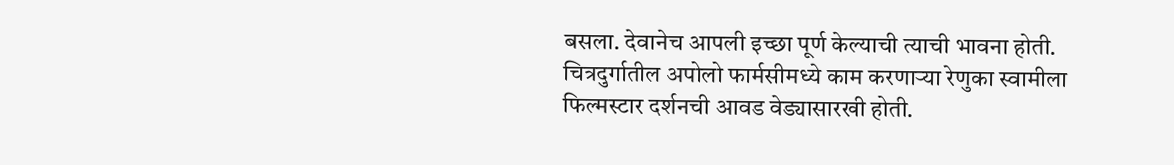बसला. देवानेच आपली इच्छा पूर्ण केल्याची त्याची भावना होती. चित्रदुर्गातील अपोलो फार्मसीमध्ये काम करणाऱ्या रेणुका स्वामीला फिल्मस्टार दर्शनची आवड वेड्यासारखी होती.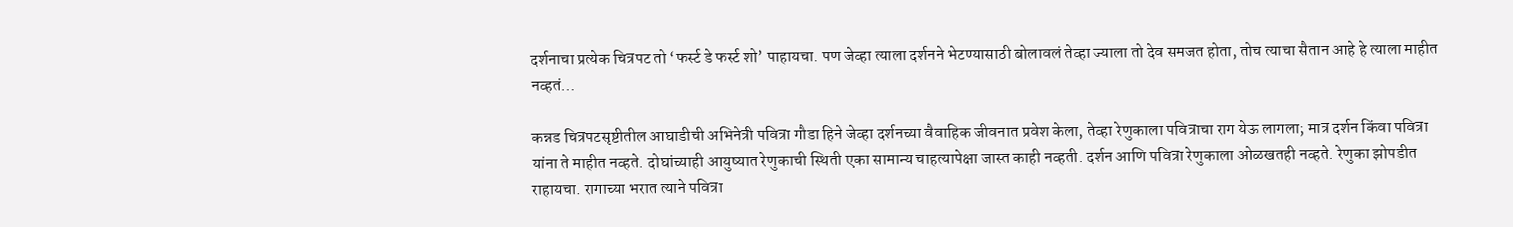दर्शनाचा प्रत्येक चित्रपट तो ‘फर्स्ट डे फर्स्ट शो’ पाहायचा. पण जेव्हा त्याला दर्शनने भेटण्यासाठी बोलावलं तेव्हा ज्याला तो देव समजत होता, तोच त्याचा सैतान आहे हे त्याला माहीत नव्हतं…

कन्नड चित्रपटसृष्टीतील आघाडीची अभिनेत्री पवित्रा गौडा हिने जेव्हा दर्शनच्या वैवाहिक जीवनात प्रवेश केला, तेव्हा रेणुकाला पवित्राचा राग येऊ लागला; मात्र दर्शन किंवा पवित्रा यांना ते माहीत नव्हते. दोघांच्याही आयुष्यात रेणुकाची स्थिती एका सामान्य चाहत्यापेक्षा जास्त काही नव्हती. दर्शन आणि पवित्रा रेणुकाला ओळखतही नव्हते. रेणुका झोपडीत राहायचा. रागाच्या भरात त्याने पवित्रा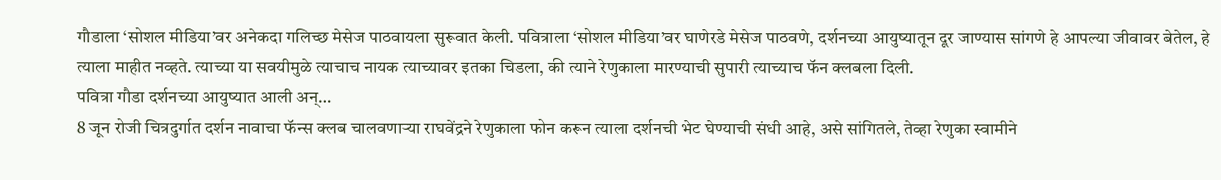गौडाला ‘सोशल मीडिया’वर अनेकदा गलिच्छ मेसेज पाठवायला सुरूवात केली. पवित्राला ‘सोशल मीडिया’वर घाणेरडे मेसेज पाठवणे, दर्शनच्या आयुष्यातून दूर जाण्यास सांगणे हे आपल्या जीवावर बेतेल, हे त्याला माहीत नव्हते. त्याच्या या सवयीमुळे त्याचाच नायक त्याच्यावर इतका चिडला, की त्याने रेणुकाला मारण्याची सुपारी त्याच्याच फॅन क्लबला दिली.
पवित्रा गौडा दर्शनच्या आयुष्यात आली अन्…
8 जून रोजी चित्रदुर्गात दर्शन नावाचा फॅन्स क्लब चालवणाऱ्या राघवेंद्रने रेणुकाला फोन करून त्याला दर्शनची भेट घेण्याची संधी आहे, असे सांगितले, तेव्हा रेणुका स्वामीने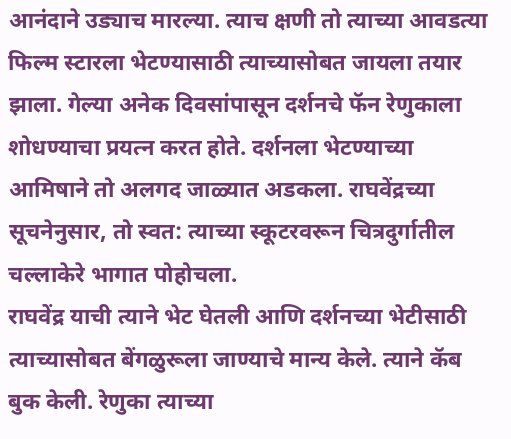आनंदाने उड्याच मारल्या. त्याच क्षणी तो त्याच्या आवडत्या फिल्म स्टारला भेटण्यासाठी त्याच्यासोबत जायला तयार झाला. गेल्या अनेक दिवसांपासून दर्शनचे फॅन रेणुकाला शोधण्याचा प्रयत्न करत होते. दर्शनला भेटण्याच्या आमिषाने तो अलगद जाळ्यात अडकला. राघवेंद्रच्या सूचनेनुसार, तो स्वत: त्याच्या स्कूटरवरून चित्रदुर्गातील चल्लाकेरे भागात पोहोचला.
राघवेंद्र याची त्याने भेट घेतली आणि दर्शनच्या भेटीसाठी त्याच्यासोबत बेंगळुरूला जाण्याचे मान्य केले. त्याने कॅब बुक केली. रेणुका त्याच्या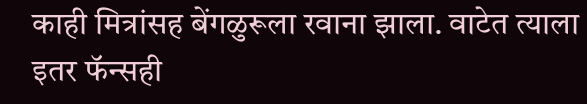काही मित्रांसह बेंगळुरूला रवाना झाला. वाटेत त्याला इतर फॅन्सही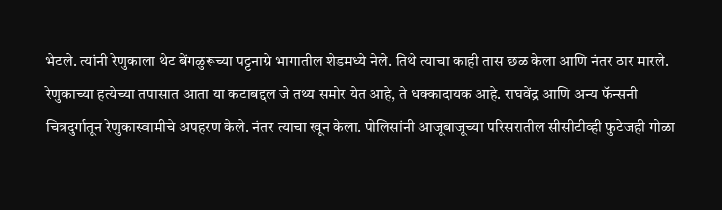भेटले. त्यांनी रेणुकाला थेट बेंगळुरूच्या पट्टनाग्रे भागातील शेडमध्ये नेले. तिथे त्याचा काही तास छळ केला आणि नंतर ठार मारले.
रेणुकाच्या हत्येच्या तपासात आता या कटाबद्दल जे तथ्य समोर येत आहे, ते धक्कादायक आहे. राघवेंद्र आणि अन्य फॅन्सनी चित्रदुर्गातून रेणुकास्वामीचे अपहरण केले. नंतर त्याचा खून केला. पोलिसांनी आजूबाजूच्या परिसरातील सीसीटीव्ही फुटेजही गोळा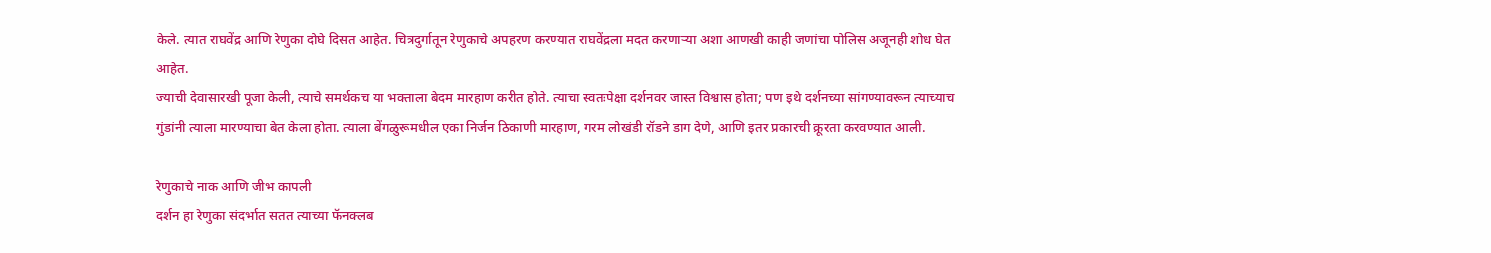केले. त्यात राघवेंद्र आणि रेणुका दोघे दिसत आहेत. चित्रदुर्गातून रेणुकाचे अपहरण करण्यात राघवेंद्रला मदत करणाऱ्या अशा आणखी काही जणांचा पोलिस अजूनही शोध घेत आहेत.
ज्याची देवासारखी पूजा केली, त्याचे समर्थकच या भक्ताला बेदम मारहाण करीत होते. त्याचा स्वतःपेक्षा दर्शनवर जास्त विश्वास होता; पण इथे दर्शनच्या सांगण्यावरून त्याच्याच गुंडांनी त्याला मारण्याचा बेत केला होता. त्याला बेंगळुरूमधील एका निर्जन ठिकाणी मारहाण, गरम लोखंडी रॉडने डाग देणे, आणि इतर प्रकारची क्रूरता करवण्यात आली.

रेणुकाचे नाक आणि जीभ कापली
दर्शन हा रेणुका संदर्भात सतत त्याच्या फॅनक्लब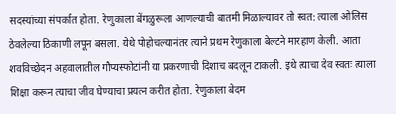सदस्यांच्या संपर्कात होता. रेणुकाला बेंगळुरूला आणल्याची बातमी मिळाल्यावर तो स्वत: त्याला ओलिस ठेवलेल्या ठिकाणी लपून बसला. येथे पोहोचल्यानंतर त्याने प्रथम रेणुकाला बेल्टने मारहाण केली. आता शवविच्छेदन अहवालातील गौप्यस्फोटांनी या प्रकरणाची दिशाच बदलून टाकली. इथे त्याचा देव स्वतः त्याला शिक्षा करून त्याचा जीव घेण्याचा प्रयत्न करीत होता. रेणुकाला बेदम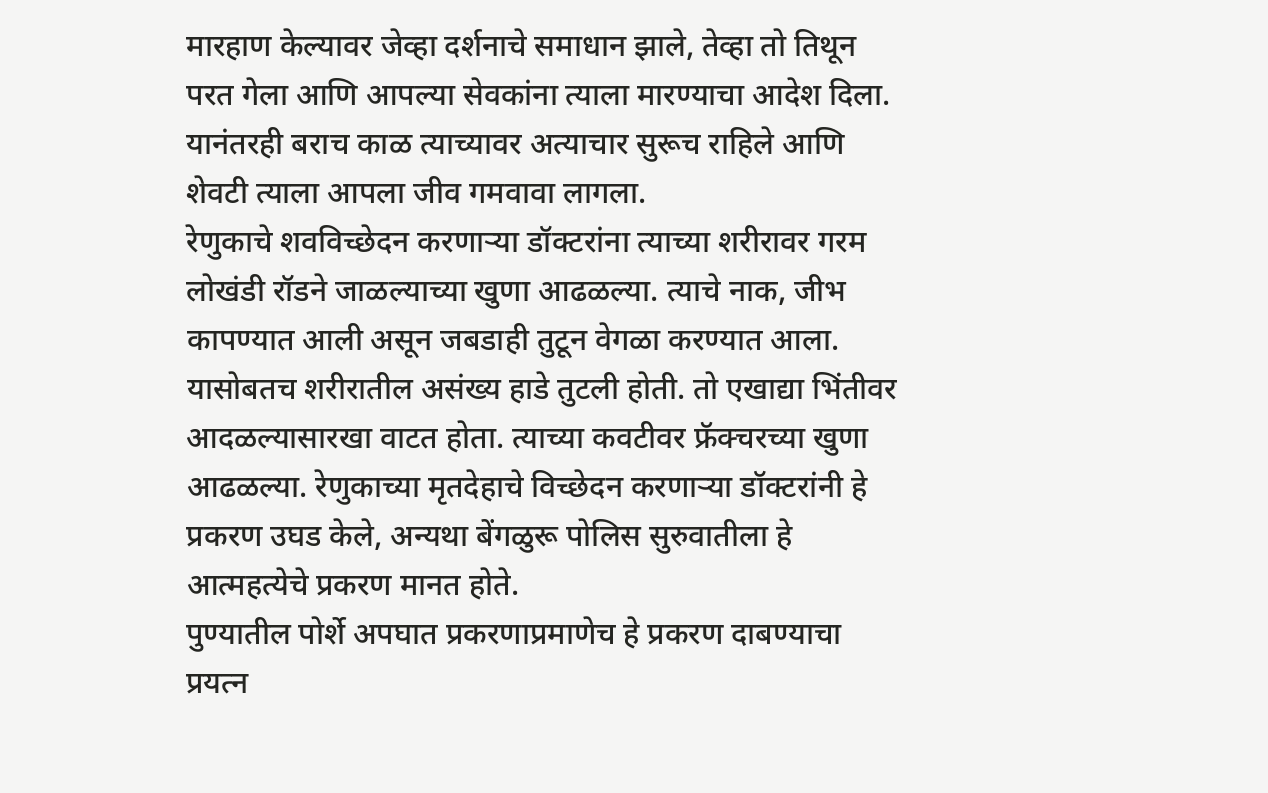मारहाण केल्यावर जेव्हा दर्शनाचे समाधान झाले, तेव्हा तो तिथून परत गेला आणि आपल्या सेवकांना त्याला मारण्याचा आदेश दिला. यानंतरही बराच काळ त्याच्यावर अत्याचार सुरूच राहिले आणि शेवटी त्याला आपला जीव गमवावा लागला.
रेणुकाचे शवविच्छेदन करणाऱ्या डॉक्टरांना त्याच्या शरीरावर गरम लोखंडी रॉडने जाळल्याच्या खुणा आढळल्या. त्याचे नाक, जीभ कापण्यात आली असून जबडाही तुटून वेगळा करण्यात आला. यासोबतच शरीरातील असंख्य हाडे तुटली होती. तो एखाद्या भिंतीवर आदळल्यासारखा वाटत होता. त्याच्या कवटीवर फ्रॅक्चरच्या खुणा आढळल्या. रेणुकाच्या मृतदेहाचे विच्छेदन करणाऱ्या डॉक्टरांनी हे प्रकरण उघड केले, अन्यथा बेंगळुरू पोलिस सुरुवातीला हे आत्महत्येचे प्रकरण मानत होते.
पुण्यातील पोर्शे अपघात प्रकरणाप्रमाणेच हे प्रकरण दाबण्याचा प्रयत्न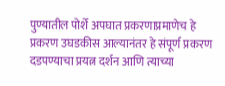पुण्यातील पोर्शे अपघात प्रकरणाप्रमाणेच हे प्रकरण उघडकीस आल्यानंतर हे संपूर्ण प्रकरण दडपण्याचा प्रयत्न दर्शन आणि त्याच्या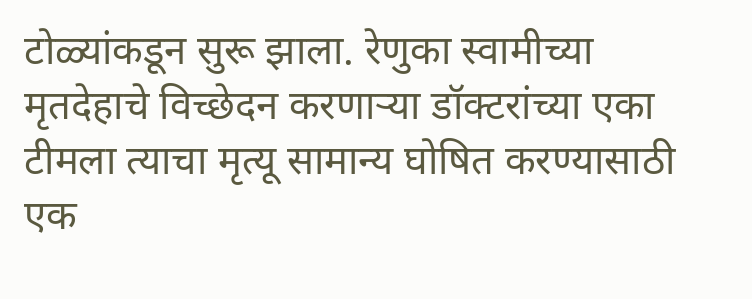टोळ्यांकडून सुरू झाला. रेणुका स्वामीच्या मृतदेहाचे विच्छेदन करणाऱ्या डॉक्टरांच्या एका टीमला त्याचा मृत्यू सामान्य घोषित करण्यासाठी एक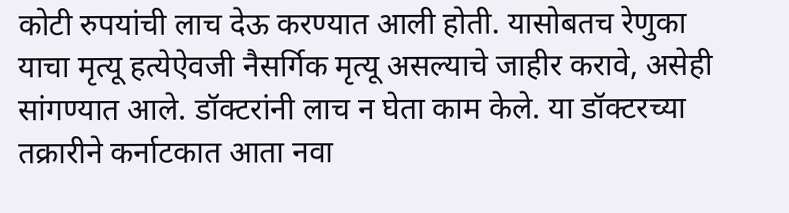कोटी रुपयांची लाच देऊ करण्यात आली होती. यासोबतच रेणुका याचा मृत्यू हत्येऐवजी नैसर्गिक मृत्यू असल्याचे जाहीर करावे, असेही सांगण्यात आले. डॉक्टरांनी लाच न घेता काम केले. या डॉक्टरच्या तक्रारीने कर्नाटकात आता नवा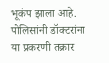भूकंप झाला आहे. पोलिसांनी डॉक्टरांना या प्रकरणी तक्रार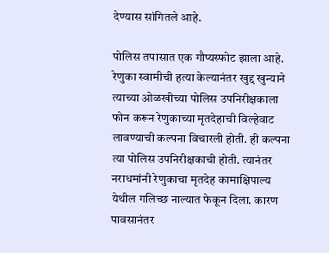देण्यास सांगितले आहे.

पोलिस तपासात एक गौप्यस्फोट झाला आहे. रेणुका स्वामीची हत्या केल्यानंतर खुद्द खुन्याने त्याच्या ओळखीच्या पोलिस उपनिरीक्षकाला फोन करून रेणुकाच्या मृतदेहाची विल्हेवाट लावण्याची कल्पना विचारली होती. ही कल्पना त्या पोलिस उपनिरीक्षकाची होती. त्यानंतर नराधमांनी रेणुकाचा मृतदेह कामाक्षिपाल्य येथील गलिच्छ नाल्यात फेकून दिला. कारण पावसानंतर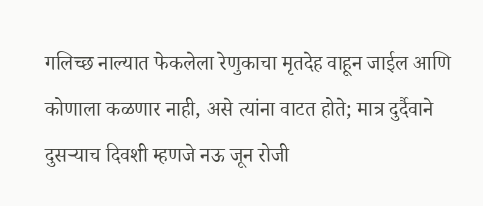गलिच्छ नाल्यात फेकलेला रेणुकाचा मृतदेह वाहून जाईल आणि कोणाला कळणार नाही, असे त्यांना वाटत होते; मात्र दुर्दैवाने दुसऱ्याच दिवशी म्हणजे नऊ जून रोजी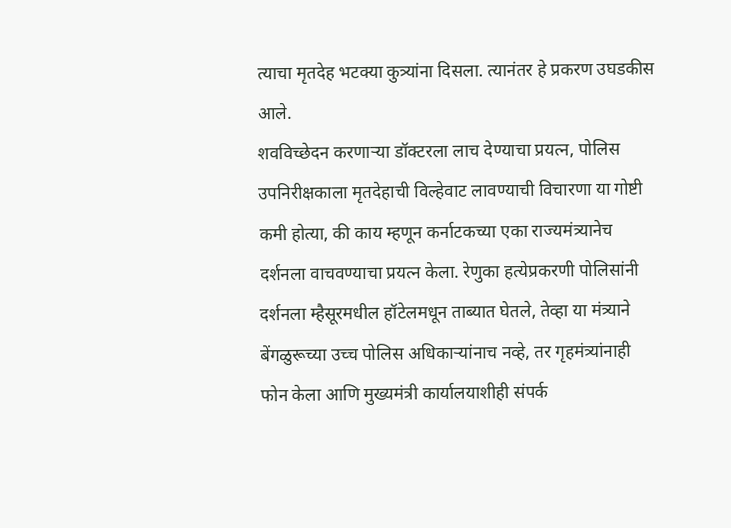त्याचा मृतदेह भटक्या कुत्र्यांना दिसला. त्यानंतर हे प्रकरण उघडकीस आले.
शवविच्छेदन करणाऱ्या डॉक्टरला लाच देण्याचा प्रयत्न, पोलिस उपनिरीक्षकाला मृतदेहाची विल्हेवाट लावण्याची विचारणा या गोष्टी कमी होत्या, की काय म्हणून कर्नाटकच्या एका राज्यमंत्र्यानेच दर्शनला वाचवण्याचा प्रयत्न केला. रेणुका हत्येप्रकरणी पोलिसांनी दर्शनला म्हैसूरमधील हॉटेलमधून ताब्यात घेतले, तेव्हा या मंत्र्याने बेंगळुरूच्या उच्च पोलिस अधिकाऱ्यांनाच नव्हे, तर गृहमंत्र्यांनाही फोन केला आणि मुख्यमंत्री कार्यालयाशीही संपर्क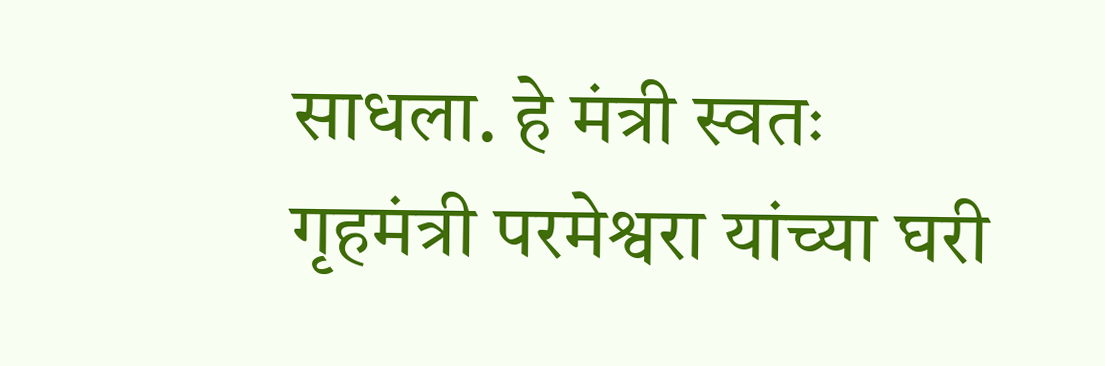साधला. हे मंत्री स्वतः गृहमंत्री परमेश्वरा यांच्या घरी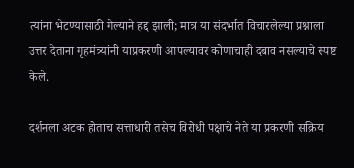त्यांना भेटण्यासाठी गेल्याने हद्द झाली; मात्र या संदर्भात विचारलेल्या प्रश्नाला उत्तर देताना गृहमंत्र्यांनी याप्रकरणी आपल्यावर कोणाचाही दबाव नसल्याचे स्पष्ट केले.

दर्शनला अटक होताच सत्ताधारी तसेच विरोधी पक्षाचे नेते या प्रकरणी सक्रिय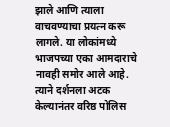झाले आणि त्याला वाचवण्याचा प्रयत्न करू लागले. या लोकांमध्ये भाजपच्या एका आमदाराचे नावही समोर आले आहे. त्याने दर्शनला अटक केल्यानंतर वरिष्ठ पोलिस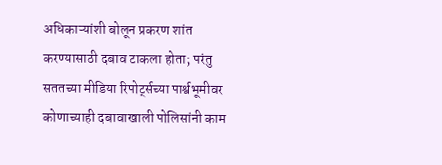अधिकाऱ्यांशी बोलून प्रकरण शांत करण्यासाठी दबाव टाकला होता; परंतु सततच्या मीडिया रिपोर्ट्सच्या पार्श्वभूमीवर कोणाच्याही दबावाखाली पोलिसांनी काम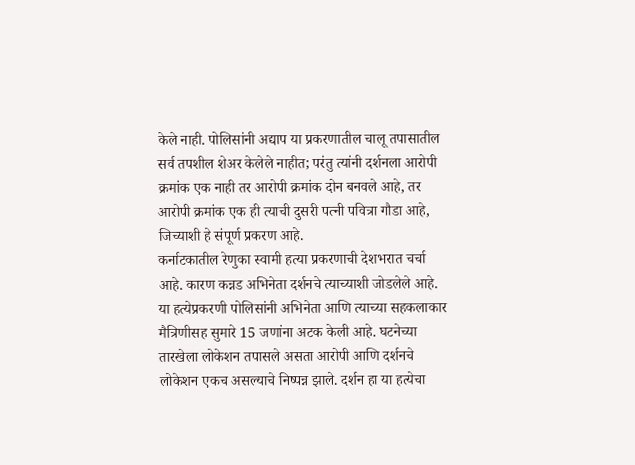केले नाही. पोलिसांनी अद्याप या प्रकरणातील चालू तपासातील सर्व तपशील शेअर केलेले नाहीत; परंतु त्यांनी दर्शनला आरोपी क्रमांक एक नाही तर आरोपी क्रमांक दोन बनवले आहे, तर आरोपी क्रमांक एक ही त्याची दुसरी पत्नी पवित्रा गौडा आहे, जिच्याशी हे संपूर्ण प्रकरण आहे.
कर्नाटकातील रेणुका स्वामी हत्या प्रकरणाची देशभरात चर्चा आहे. कारण कन्नड अभिनेता दर्शनचे त्याच्याशी जोडलेले आहे. या हत्येप्रकरणी पोलिसांनी अभिनेता आणि त्याच्या सहकलाकार मैत्रिणीसह सुमारे 15 जणांना अटक केली आहे. घटनेच्या तारखेला लोकेशन तपासले असता आरोपी आणि दर्शनचे लोकेशन एकच असल्याचे निष्पन्न झाले. दर्शन हा या हत्येचा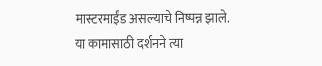मास्टरमाईंड असल्याचे निष्पन्न झाले.
या कामासाठी दर्शनने त्या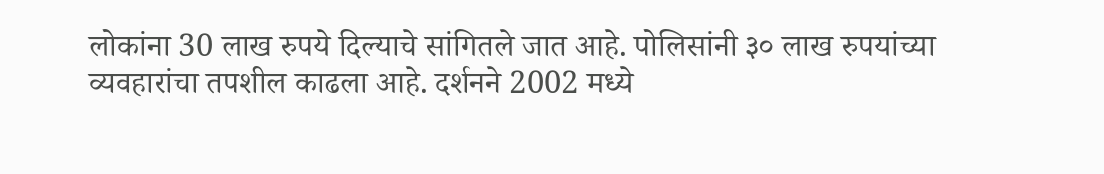लोकांना 30 लाख रुपये दिल्याचे सांगितले जात आहे. पोलिसांनी ३० लाख रुपयांच्या व्यवहारांचा तपशील काढला आहे. दर्शनने 2002 मध्ये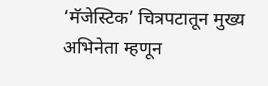‘मॅजेस्टिक’ चित्रपटातून मुख्य अभिनेता म्हणून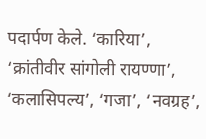पदार्पण केले. ‘कारिया’, ‘क्रांतीवीर सांगोली रायण्णा’, ‘कलासिपल्य’, ‘गजा’, ‘नवग्रह’,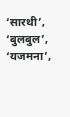‘सारथी’, ‘बुलबुल’, ‘यजमना’,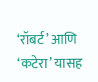‘रॉबर्ट’ आणि ‘कटेरा’ यासह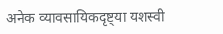अनेक व्यावसायिकदृष्ट्या यशस्वी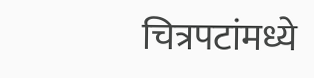चित्रपटांमध्ये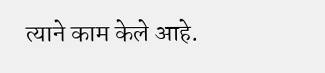त्याने काम केले आहे.